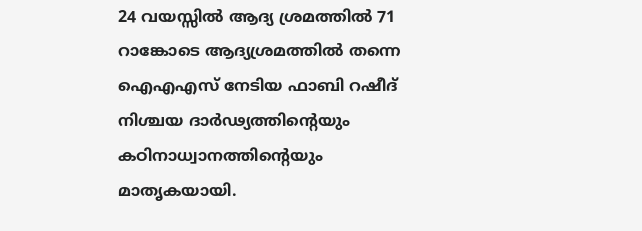24 വയസ്സിൽ ആദ്യ ശ്രമത്തിൽ 71 റാങ്കോടെ ആദ്യശ്രമത്തിൽ തന്നെ ഐഎഎസ് നേടിയ ഫാബി റഷീദ് നിശ്ചയ ദാർഢ്യത്തിന്റെയും കഠിനാധ്വാനത്തിന്റെയും മാതൃകയായി.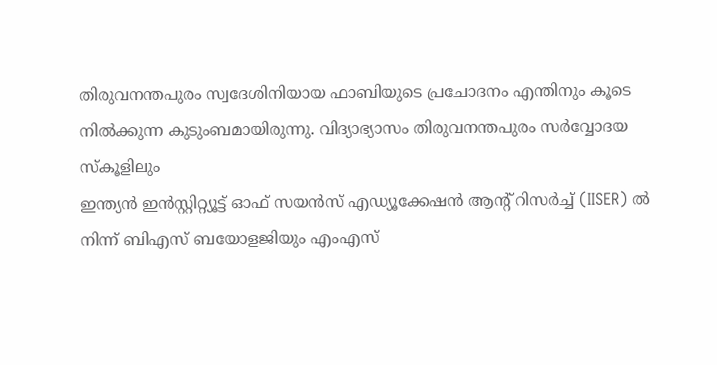തിരുവനന്തപുരം സ്വദേശിനിയായ ഫാബിയുടെ പ്രചോദനം എന്തിനും കൂടെ നിൽക്കുന്ന കുടുംബമായിരുന്നു. വിദ്യാഭ്യാസം തിരുവനന്തപുരം സർവ്വോദയ സ്കൂളിലും
ഇന്ത്യൻ ഇൻസ്റ്റിറ്റ്യൂട്ട് ഓഫ് സയൻസ് എഡ്യൂക്കേഷൻ ആൻ്റ് റിസർച്ച് (IISER) ൽ നിന്ന് ബിഎസ് ബയോളജിയും എംഎസ്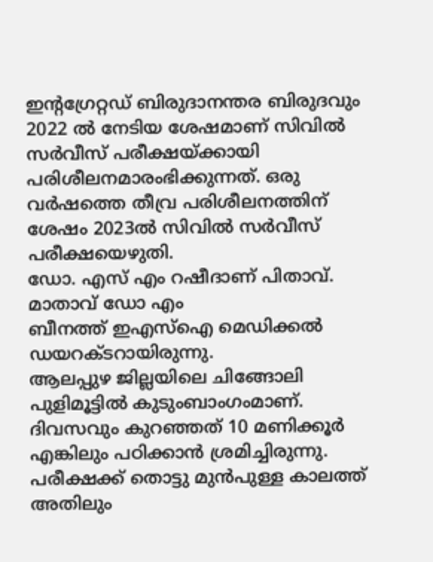ഇന്റഗ്രേറ്റഡ് ബിരുദാനന്തര ബിരുദവും 2022 ൽ നേടിയ ശേഷമാണ് സിവിൽ സർവീസ് പരീക്ഷയ്ക്കായി പരിശീലനമാരംഭിക്കുന്നത്. ഒരു വർഷത്തെ തീവ്ര പരിശീലനത്തിന് ശേഷം 2023ൽ സിവിൽ സർവീസ് പരീക്ഷയെഴുതി.
ഡോ. എസ് എം റഷീദാണ് പിതാവ്. മാതാവ് ഡോ എം
ബീനത്ത് ഇഎസ്ഐ മെഡിക്കൽ ഡയറക്ടറായിരുന്നു.
ആലപ്പുഴ ജില്ലയിലെ ചിങ്ങോലി പുളിമൂട്ടിൽ കുടുംബാംഗംമാണ്.
ദിവസവും കുറഞ്ഞത് 10 മണിക്കൂർ എങ്കിലും പഠിക്കാൻ ശ്രമിച്ചിരുന്നു. പരീക്ഷക്ക് തൊട്ടു മുൻപുള്ള കാലത്ത് അതിലും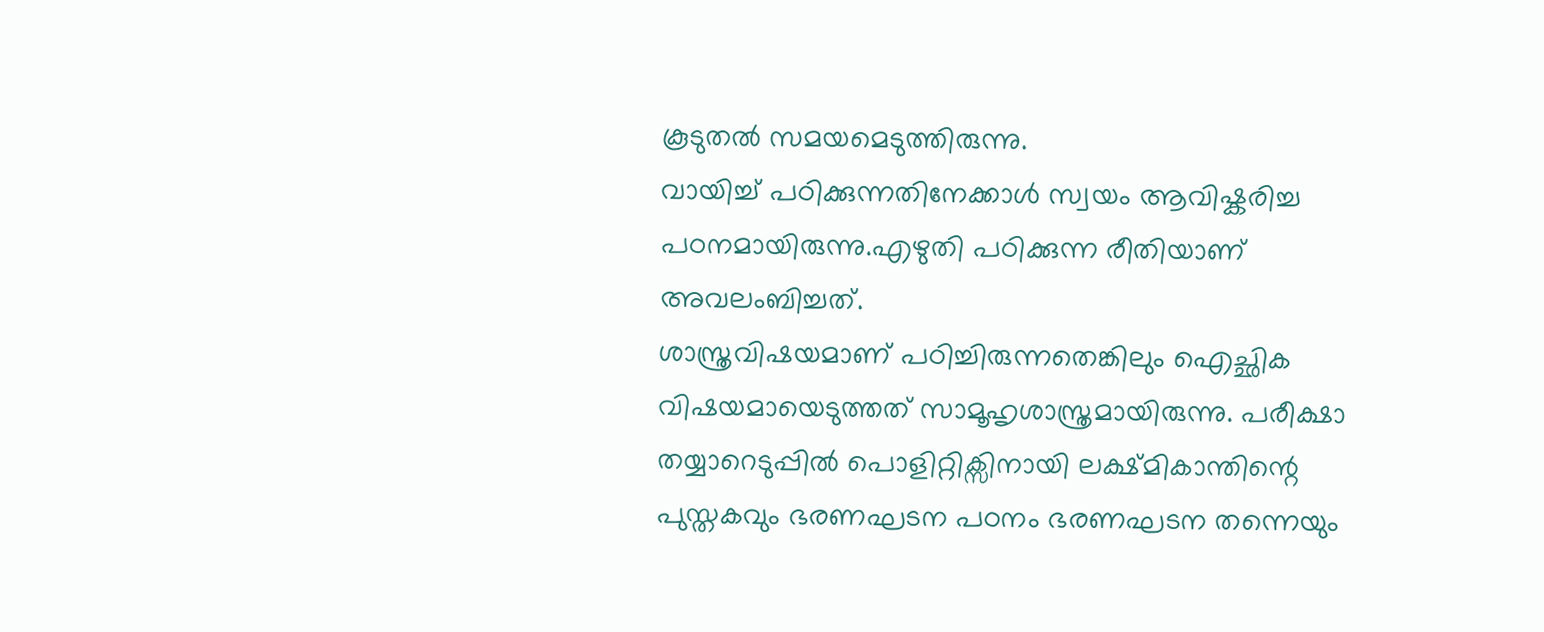കൂടുതൽ സമയമെടുത്തിരുന്നു.
വായിച്ച് പഠിക്കുന്നതിനേക്കാൾ സ്വയം ആവിഷ്കരിച്ച പഠനമായിരുന്നു.എഴുതി പഠിക്കുന്ന രീതിയാണ് അവലംബിച്ചത്.
ശാസ്ത്രവിഷയമാണ് പഠിച്ചിരുന്നതെങ്കിലും ഐച്ഛിക വിഷയമായെടുത്തത് സാമൂഹൃശാസ്ത്രമായിരുന്നു. പരീക്ഷാ തയ്യാറെടുപ്പിൽ പൊളിറ്റിക്സിനായി ലക്ഷ്മികാന്തിന്റെ പുസ്തകവും ഭരണഘടന പഠനം ഭരണഘടന തന്നെയും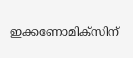ഇക്കണോമിക്സിന്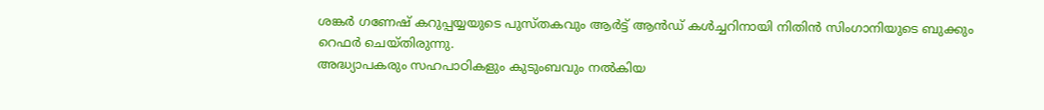ശങ്കർ ഗണേഷ് കറുപ്പയ്യയുടെ പുസ്തകവും ആർട്ട് ആൻഡ് കൾച്ചറിനായി നിതിൻ സിംഗാനിയുടെ ബുക്കും റെഫർ ചെയ്തിരുന്നു.
അദ്ധ്യാപകരും സഹപാഠികളും കുടുംബവും നൽകിയ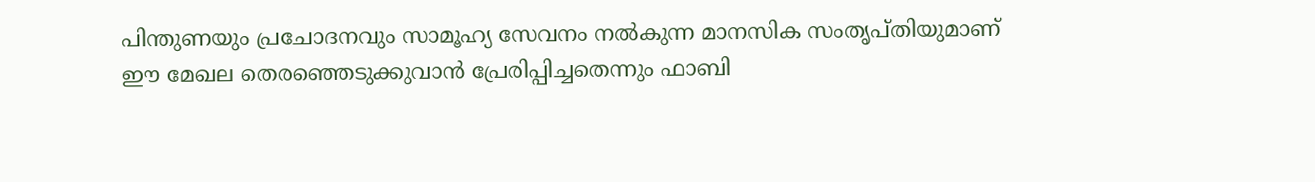പിന്തുണയും പ്രചോദനവും സാമൂഹ്യ സേവനം നൽകുന്ന മാനസിക സംതൃപ്തിയുമാണ് ഈ മേഖല തെരഞ്ഞെടുക്കുവാൻ പ്രേരിപ്പിച്ചതെന്നും ഫാബി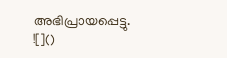അഭിപ്രായപ്പെട്ടു.
![]()